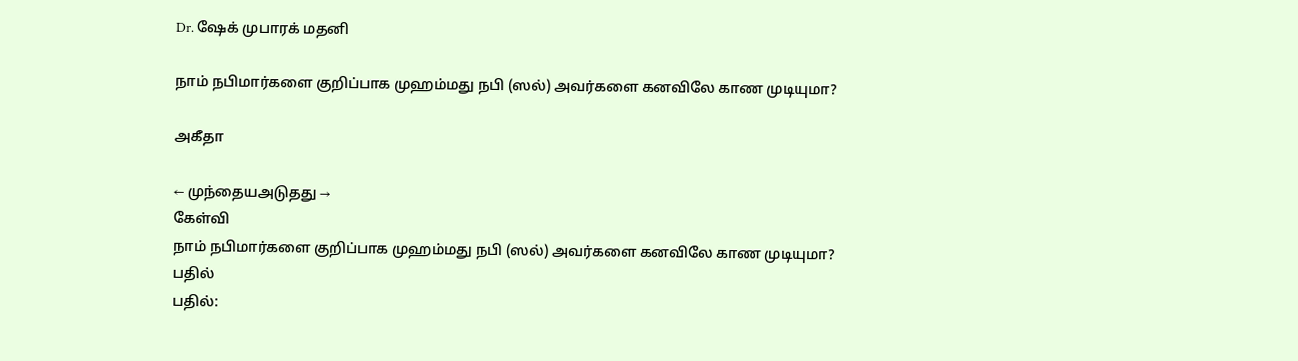Dr. ஷேக் முபாரக் மதனி

நாம் நபிமார்களை குறிப்பாக முஹம்மது நபி (ஸல்) அவர்களை கனவிலே காண முடியுமா?

அகீதா

← முந்தையஅடுதது →
கேள்வி
நாம் நபிமார்களை குறிப்பாக முஹம்மது நபி (ஸல்) அவர்களை கனவிலே காண முடியுமா?
பதில்
பதில்: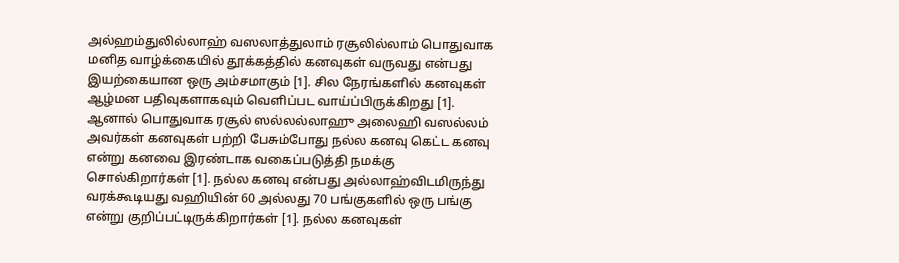அல்ஹம்துலில்லாஹ் வஸலாத்துலாம் ரசூலில்லாம் பொதுவாக மனித வாழ்க்கையில் தூக்கத்தில் கனவுகள் வருவது என்பது இயற்கையான ஒரு அம்சமாகும் [1]. சில நேரங்களில் கனவுகள் ஆழ்மன பதிவுகளாகவும் வெளிப்பட வாய்ப்பிருக்கிறது [1]. ஆனால் பொதுவாக ரசூல் ஸல்லல்லாஹு அலைஹி வஸல்லம் அவர்கள் கனவுகள் பற்றி பேசும்போது நல்ல கனவு கெட்ட கனவு என்று கனவை இரண்டாக வகைப்படுத்தி நமக்கு சொல்கிறார்கள் [1]. நல்ல கனவு என்பது அல்லாஹ்விடமிருந்து வரக்கூடியது வஹியின் 60 அல்லது 70 பங்குகளில் ஒரு பங்கு என்று குறிப்பட்டிருக்கிறார்கள் [1]. நல்ல கனவுகள்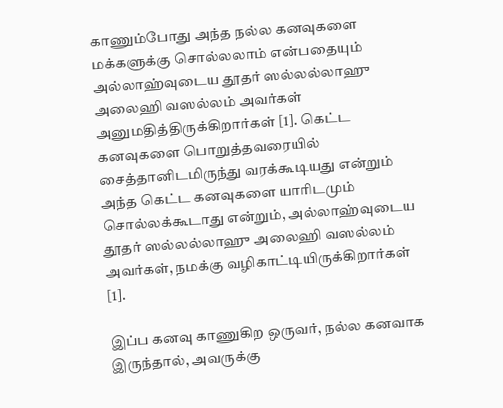காணும்போது அந்த நல்ல கனவுகளை மக்களுக்கு சொல்லலாம் என்பதையும் அல்லாஹ்வுடைய தூதர் ஸல்லல்லாஹு அலைஹி வஸல்லம் அவர்கள் அனுமதித்திருக்கிறார்கள் [1]. கெட்ட கனவுகளை பொறுத்தவரையில் சைத்தானிடமிருந்து வரக்கூடியது என்றும் அந்த கெட்ட கனவுகளை யாரிடமும் சொல்லக்கூடாது என்றும், அல்லாஹ்வுடைய தூதர் ஸல்லல்லாஹு அலைஹி வஸல்லம் அவர்கள், நமக்கு வழிகாட்டியிருக்கிறார்கள் [1].

இப்ப கனவு காணுகிற ஒருவர், நல்ல கனவாக இருந்தால், அவருக்கு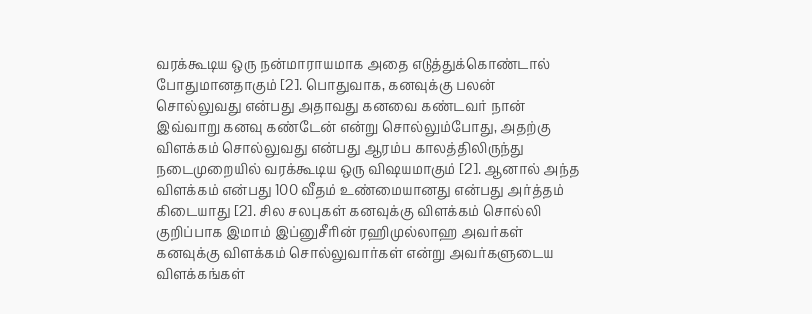வரக்கூடிய ஒரு நன்மாராயமாக அதை எடுத்துக்கொண்டால் போதுமானதாகும் [2]. பொதுவாக, கனவுக்கு பலன் சொல்லுவது என்பது அதாவது கனவை கண்டவர் நான் இவ்வாறு கனவு கண்டேன் என்று சொல்லும்போது, அதற்கு விளக்கம் சொல்லுவது என்பது ஆரம்ப காலத்திலிருந்து நடைமுறையில் வரக்கூடிய ஒரு விஷயமாகும் [2]. ஆனால் அந்த விளக்கம் என்பது 100 வீதம் உண்மையானது என்பது அர்த்தம் கிடையாது [2]. சில சலபுகள் கனவுக்கு விளக்கம் சொல்லி குறிப்பாக இமாம் இப்னுசீரின் ரஹிமுல்லாஹ அவர்கள் கனவுக்கு விளக்கம் சொல்லுவார்கள் என்று அவர்களுடைய விளக்கங்கள்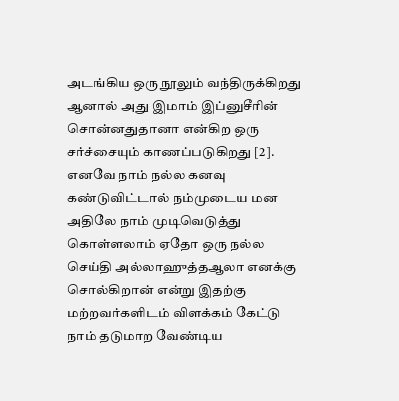அடங்கிய ஒரு நூலும் வந்திருக்கிறது ஆனால் அது இமாம் இப்னுசீரின் சொன்னதுதானா என்கிற ஒரு சர்ச்சையும் காணப்படுகிறது [2]. எனவே நாம் நல்ல கனவு கண்டுவிட்டால் நம்முடைய மன அதிலே நாம் முடிவெடுத்து கொள்ளலாம் ஏதோ ஒரு நல்ல செய்தி அல்லாஹுத்தஆலா எனக்கு சொல்கிறான் என்று இதற்கு மற்றவர்களிடம் விளக்கம் கேட்டு நாம் தடுமாற வேண்டிய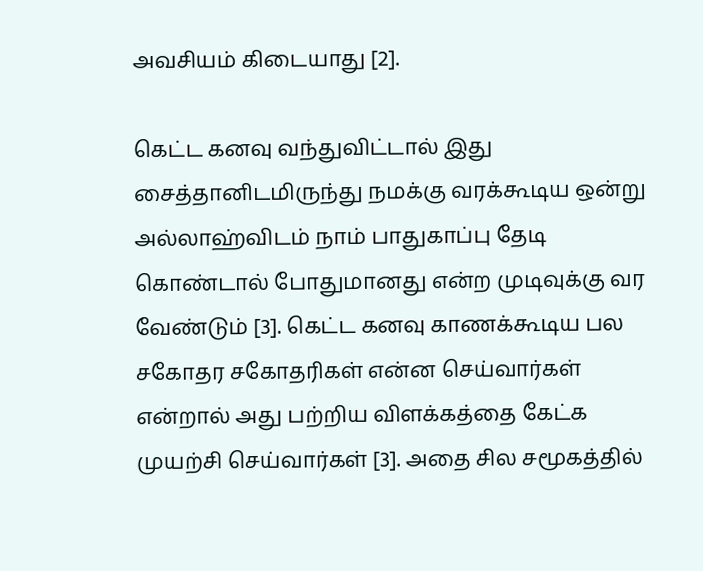அவசியம் கிடையாது [2].

கெட்ட கனவு வந்துவிட்டால் இது சைத்தானிடமிருந்து நமக்கு வரக்கூடிய ஒன்று அல்லாஹ்விடம் நாம் பாதுகாப்பு தேடி கொண்டால் போதுமானது என்ற முடிவுக்கு வர வேண்டும் [3]. கெட்ட கனவு காணக்கூடிய பல சகோதர சகோதரிகள் என்ன செய்வார்கள் என்றால் அது பற்றிய விளக்கத்தை கேட்க முயற்சி செய்வார்கள் [3]. அதை சில சமூகத்தில்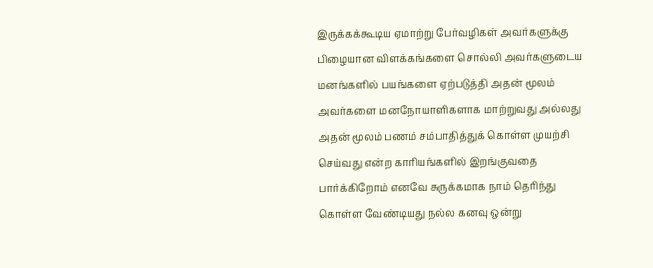இருக்கக்கூடிய ஏமாற்று பேர்வழிகள் அவர்களுக்கு பிழையான விளக்கங்களை சொல்லி அவர்களுடைய மனங்களில் பயங்களை ஏற்படுத்தி அதன் மூலம் அவர்களை மனநோயாளிகளாக மாற்றுவது அல்லது அதன் மூலம் பணம் சம்பாதித்துக் கொள்ள முயற்சி செய்வது என்ற காரியங்களில் இறங்குவதை பார்க்கிறோம் எனவே சுருக்கமாக நாம் தெரிந்து கொள்ள வேண்டியது நல்ல கனவு ஒன்று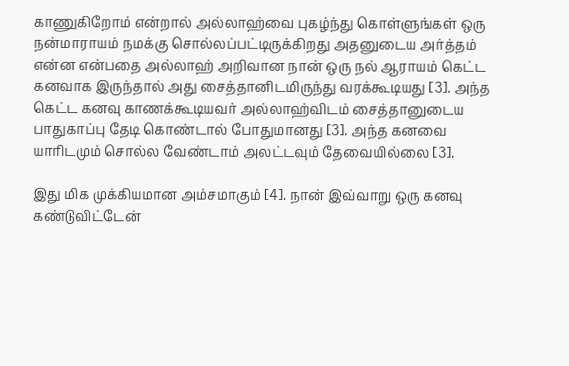காணுகிறோம் என்றால் அல்லாஹ்வை புகழ்ந்து கொள்ளுங்கள் ஒரு நன்மாராயம் நமக்கு சொல்லப்பட்டிருக்கிறது அதனுடைய அர்த்தம் என்ன என்பதை அல்லாஹ் அறிவான நான் ஒரு நல் ஆராயம் கெட்ட கனவாக இருந்தால் அது சைத்தானிடமிருந்து வரக்கூடியது [3]. அந்த கெட்ட கனவு காணக்கூடியவர் அல்லாஹ்விடம் சைத்தானுடைய பாதுகாப்பு தேடி கொண்டால் போதுமானது [3]. அந்த கனவை யாரிடமும் சொல்ல வேண்டாம் அலட்டவும் தேவையில்லை [3].

இது மிக முக்கியமான அம்சமாகும் [4]. நான் இவ்வாறு ஒரு கனவு கண்டுவிட்டேன்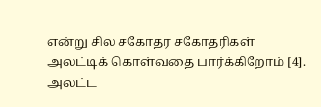என்று சில சகோதர சகோதரிகள் அலட்டிக் கொள்வதை பார்க்கிறோம் [4]. அலட்ட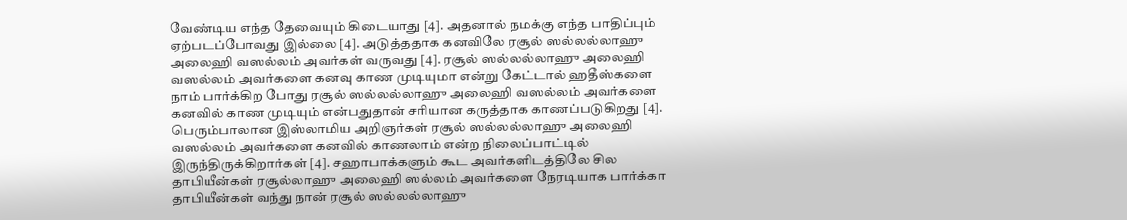வேண்டிய எந்த தேவையும் கிடையாது [4]. அதனால் நமக்கு எந்த பாதிப்பும் ஏற்படப்போவது இல்லை [4]. அடுத்ததாக கனவிலே ரசூல் ஸல்லல்லாஹு அலைஹி வஸல்லம் அவர்கள் வருவது [4]. ரசூல் ஸல்லல்லாஹு அலைஹி வஸல்லம் அவர்களை கனவு காண முடியுமா என்று கேட்டால் ஹதீஸ்களை நாம் பார்க்கிற போது ரசூல் ஸல்லல்லாஹு அலைஹி வஸல்லம் அவர்களை கனவில் காண முடியும் என்பதுதான் சரியான கருத்தாக காணப்படுகிறது [4]. பெரும்பாலான இஸ்லாமிய அறிஞர்கள் ரசூல் ஸல்லல்லாஹு அலைஹி வஸல்லம் அவர்களை கனவில் காணலாம் என்ற நிலைப்பாட்டில் இருந்திருக்கிறார்கள் [4]. சஹாபாக்களும் கூட அவர்களிடத்திலே சில தாபியீன்கள் ரசூல்லாஹு அலைஹி ஸல்லம் அவர்களை நேரடியாக பார்க்கா தாபியீன்கள் வந்து நான் ரசூல் ஸல்லல்லாஹு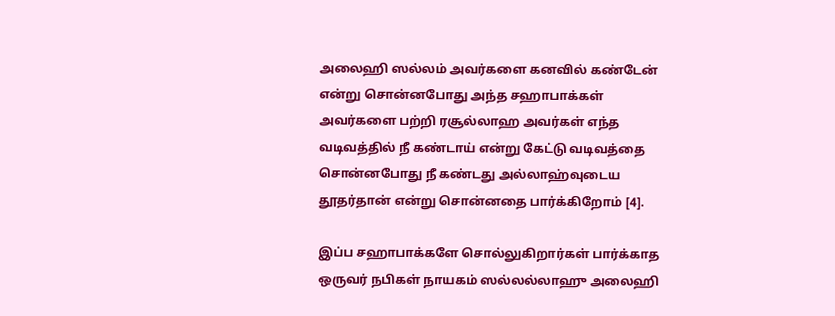அலைஹி ஸல்லம் அவர்களை கனவில் கண்டேன் என்று சொன்னபோது அந்த சஹாபாக்கள் அவர்களை பற்றி ரசூல்லாஹ அவர்கள் எந்த வடிவத்தில் நீ கண்டாய் என்று கேட்டு வடிவத்தை சொன்னபோது நீ கண்டது அல்லாஹ்வுடைய தூதர்தான் என்று சொன்னதை பார்க்கிறோம் [4].

இப்ப சஹாபாக்களே சொல்லுகிறார்கள் பார்க்காத ஒருவர் நபிகள் நாயகம் ஸல்லல்லாஹு அலைஹி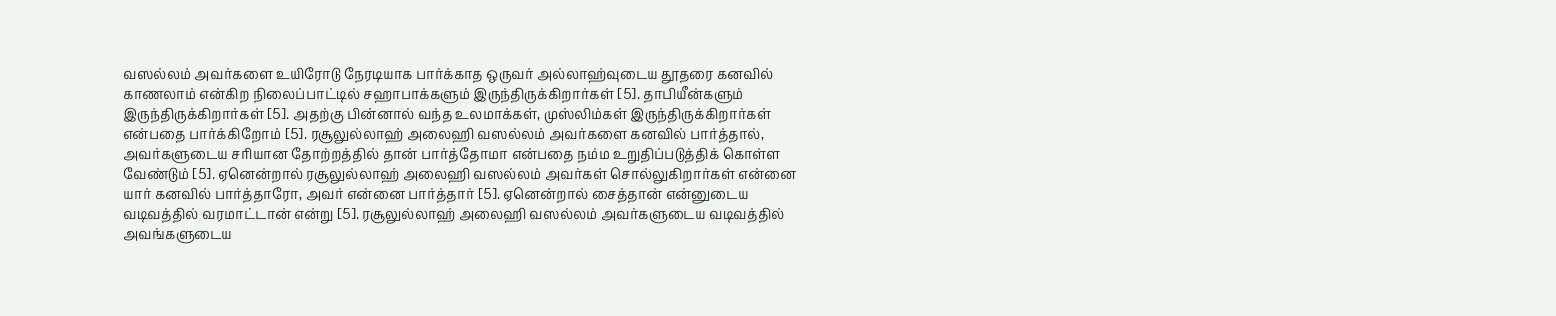வஸல்லம் அவர்களை உயிரோடு நேரடியாக பார்க்காத ஒருவர் அல்லாஹ்வுடைய தூதரை கனவில் காணலாம் என்கிற நிலைப்பாட்டில் சஹாபாக்களும் இருந்திருக்கிறார்கள் [5]. தாபியீன்களும் இருந்திருக்கிறார்கள் [5]. அதற்கு பின்னால் வந்த உலமாக்கள், முஸ்லிம்கள் இருந்திருக்கிறார்கள் என்பதை பார்க்கிறோம் [5]. ரசூலுல்லாஹ் அலைஹி வஸல்லம் அவர்களை கனவில் பார்த்தால், அவர்களுடைய சரியான தோற்றத்தில் தான் பார்த்தோமா என்பதை நம்ம உறுதிப்படுத்திக் கொள்ள வேண்டும் [5]. ஏனென்றால் ரசூலுல்லாஹ் அலைஹி வஸல்லம் அவர்கள் சொல்லுகிறார்கள் என்னை யார் கனவில் பார்த்தாரோ, அவர் என்னை பார்த்தார் [5]. ஏனென்றால் சைத்தான் என்னுடைய வடிவத்தில் வரமாட்டான் என்று [5]. ரசூலுல்லாஹ் அலைஹி வஸல்லம் அவர்களுடைய வடிவத்தில் அவங்களுடைய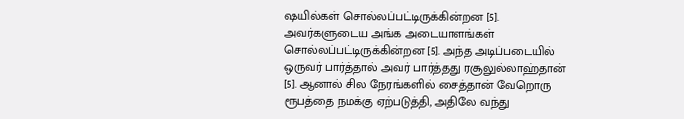ஷயில்கள் சொல்லப்பட்டிருக்கின்றன [5]. அவர்களுடைய அங்க அடையாளங்கள் சொல்லப்பட்டிருக்கின்றன [5]. அந்த அடிப்படையில் ஒருவர் பார்த்தால் அவர் பார்த்தது ரசூலுல்லாஹ்தான் [5]. ஆனால் சில நேரங்களில் சைத்தான் வேறொரு ரூபத்தை நமக்கு ஏற்படுத்தி, அதிலே வந்து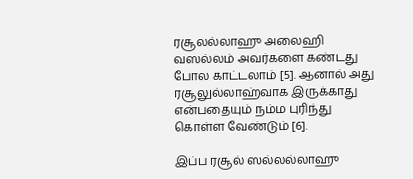ரசூலல்லாஹு அலைஹி வஸல்லம் அவர்களை கண்டது போல காட்டலாம் [5]. ஆனால் அது ரசூலுல்லாஹ்வாக இருக்காது என்பதையும் நம்ம புரிந்து கொள்ள வேண்டும் [6].

இப்ப ரசூல் ஸல்லல்லாஹு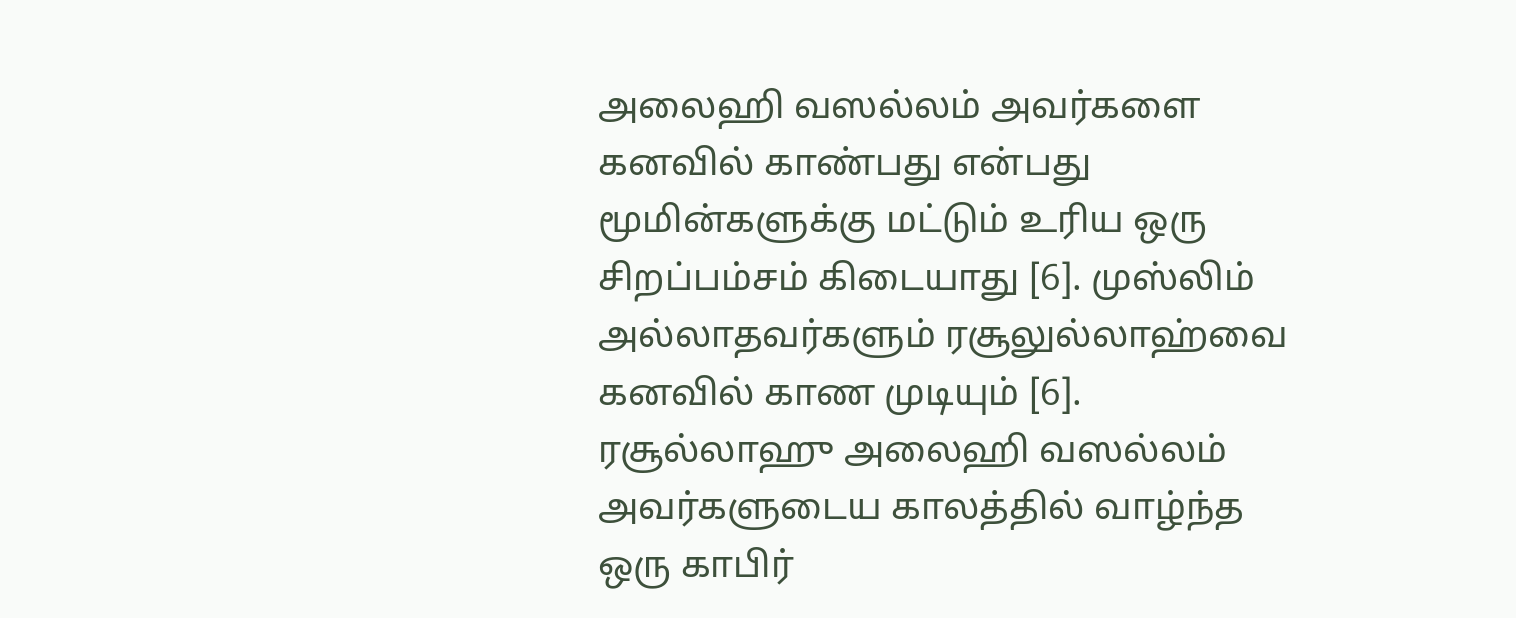அலைஹி வஸல்லம் அவர்களை கனவில் காண்பது என்பது மூமின்களுக்கு மட்டும் உரிய ஒரு சிறப்பம்சம் கிடையாது [6]. முஸ்லிம் அல்லாதவர்களும் ரசூலுல்லாஹ்வை கனவில் காண முடியும் [6]. ரசூல்லாஹு அலைஹி வஸல்லம் அவர்களுடைய காலத்தில் வாழ்ந்த ஒரு காபிர்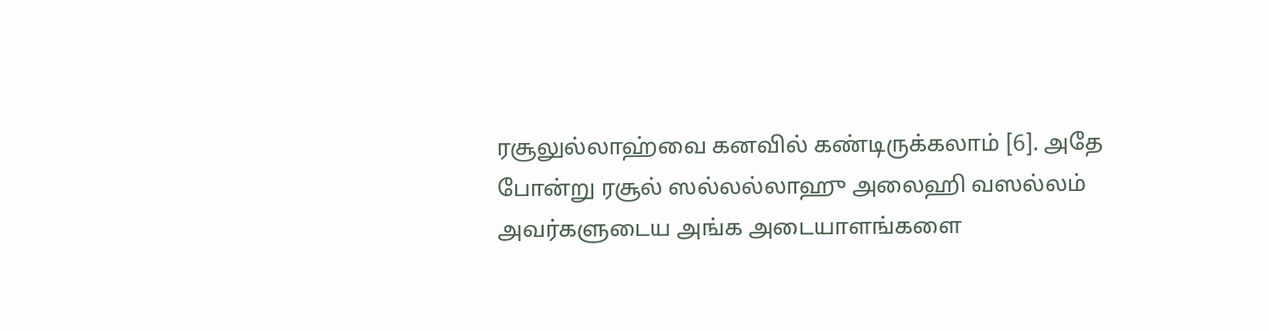ரசூலுல்லாஹ்வை கனவில் கண்டிருக்கலாம் [6]. அதே போன்று ரசூல் ஸல்லல்லாஹு அலைஹி வஸல்லம் அவர்களுடைய அங்க அடையாளங்களை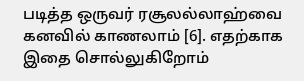படித்த ஒருவர் ரசூலல்லாஹ்வை கனவில் காணலாம் [6]. எதற்காக இதை சொல்லுகிறோம்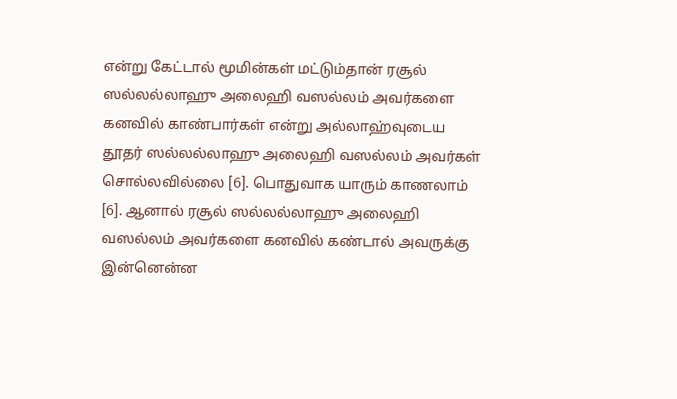என்று கேட்டால் மூமின்கள் மட்டும்தான் ரசூல் ஸல்லல்லாஹு அலைஹி வஸல்லம் அவர்களை கனவில் காண்பார்கள் என்று அல்லாஹ்வுடைய தூதர் ஸல்லல்லாஹு அலைஹி வஸல்லம் அவர்கள் சொல்லவில்லை [6]. பொதுவாக யாரும் காணலாம் [6]. ஆனால் ரசூல் ஸல்லல்லாஹு அலைஹி வஸல்லம் அவர்களை கனவில் கண்டால் அவருக்கு இன்னென்ன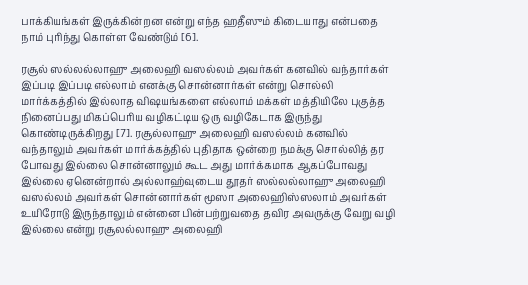பாக்கியங்கள் இருக்கின்றன என்று எந்த ஹதீஸும் கிடையாது என்பதை நாம் புரிந்து கொள்ள வேண்டும் [6].

ரசூல் ஸல்லல்லாஹு அலைஹி வஸல்லம் அவர்கள் கனவில் வந்தார்கள் இப்படி இப்படி எல்லாம் எனக்கு சொன்னார்கள் என்று சொல்லி மார்க்கத்தில் இல்லாத விஷயங்களை எல்லாம் மக்கள் மத்தியிலே புகுத்த நினைப்பது மிகப்பெரிய வழிகட்டிய ஒரு வழிகேடாக இருந்து கொண்டிருக்கிறது [7]. ரசூல்லாஹு அலைஹி வஸல்லம் கனவில் வந்தாலும் அவர்கள் மார்க்கத்தில் புதிதாக ஒன்றை நமக்கு சொல்லித் தர போவது இல்லை சொன்னாலும் கூட அது மார்க்கமாக ஆகப்போவது இல்லை ஏனென்றால் அல்லாஹ்வுடைய தூதர் ஸல்லல்லாஹு அலைஹி வஸல்லம் அவர்கள் சொன்னார்கள் மூஸா அலைஹிஸ்ஸலாம் அவர்கள் உயிரோடு இருந்தாலும் என்னை பின்பற்றுவதை தவிர அவருக்கு வேறு வழி இல்லை என்று ரசூலல்லாஹு அலைஹி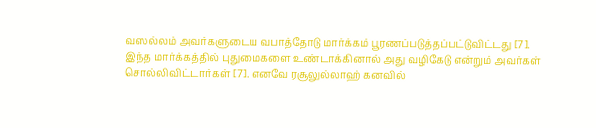வஸல்லம் அவர்களுடைய வபாத்தோடு மார்க்கம் பூரணப்படுத்தப்பட்டுவிட்டது [7]. இந்த மார்க்கத்தில் புதுமைகளை உண்டாக்கினால் அது வழிகேடு என்றும் அவர்கள் சொல்லிவிட்டார்கள் [7]. எனவே ரசூலுல்லாஹ் கனவில்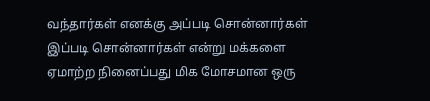வந்தார்கள் எனக்கு அப்படி சொன்னார்கள் இப்படி சொன்னார்கள் என்று மக்களை ஏமாற்ற நினைப்பது மிக மோசமான ஒரு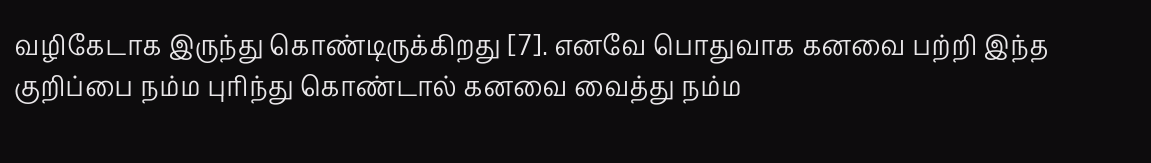வழிகேடாக இருந்து கொண்டிருக்கிறது [7]. எனவே பொதுவாக கனவை பற்றி இந்த குறிப்பை நம்ம புரிந்து கொண்டால் கனவை வைத்து நம்ம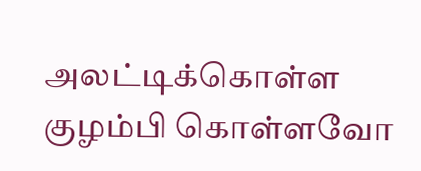அலட்டிக்கொள்ள குழம்பி கொள்ளவோ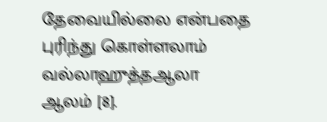தேவையில்லை என்பதை புரிந்து கொள்ளலாம் வல்லாஹுத்தஆலா ஆலம் [8].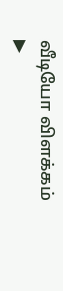வீடியோ விளக்கம்
▶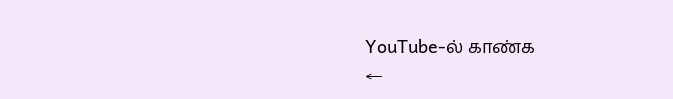YouTube-ல் காண்க
←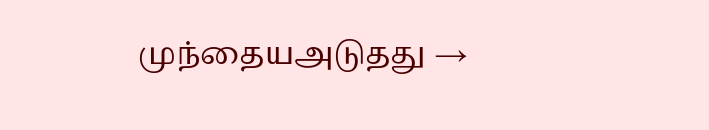முந்தையஅடுதது →